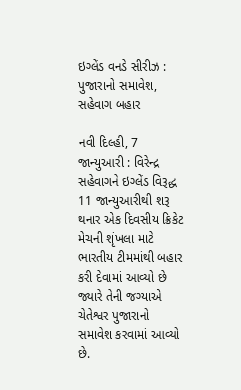ઇગ્લેંડ વનડે સીરીઝ : પુજારાનો સમાવેશ, સહેવાગ બહાર

નવી દિલ્હી, 7 જાન્યુઆરી : વિરેન્દ્ર સહેવાગને ઇગ્લેંડ વિરૂદ્ધ 11 જાન્યુઆરીથી શરૂ થનાર એક દિવસીય ક્રિકેટ મેચની શૃંખલા માટે ભારતીય ટીમમાંથી બહાર કરી દેવામાં આવ્યો છે જ્યારે તેની જગ્યાએ ચેતેશ્વર પુજારાનો સમાવેશ કરવામાં આવ્યો છે.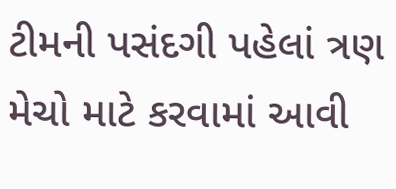ટીમની પસંદગી પહેલાં ત્રણ મેચો માટે કરવામાં આવી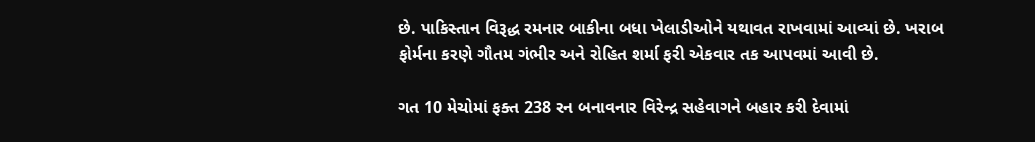છે. પાકિસ્તાન વિરૂદ્ધ રમનાર બાકીના બધા ખેલાડીઓને યથાવત રાખવામાં આવ્યાં છે. ખરાબ ફોર્મના કરણે ગૌતમ ગંભીર અને રોહિત શર્મા ફરી એકવાર તક આપવમાં આવી છે.

ગત 10 મેચોમાં ફક્ત 238 રન બનાવનાર વિરેન્દ્ર સહેવાગને બહાર કરી દેવામાં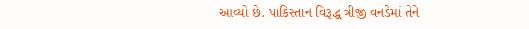આવ્યો છે. પાકિસ્તાન વિરૂદ્ધ ત્રીજી વનડેમાં તેને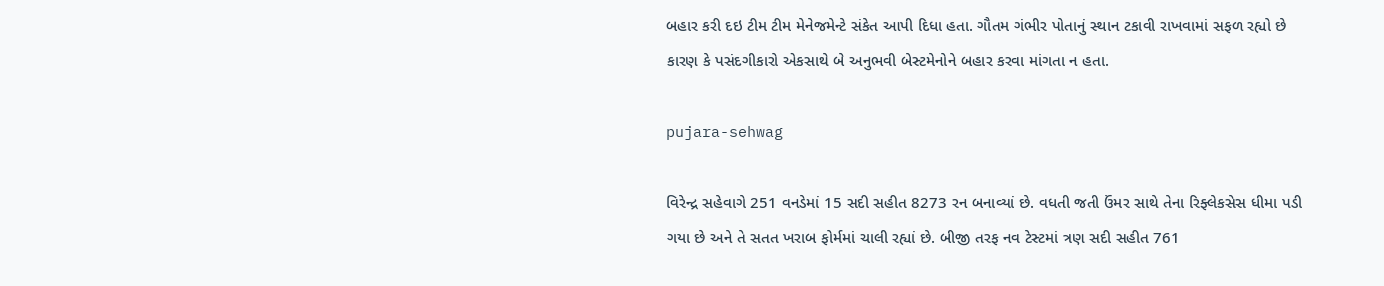બહાર કરી દઇ ટીમ ટીમ મેનેજમેન્ટે સંકેત આપી દિધા હતા. ગૌતમ ગંભીર પોતાનું સ્થાન ટકાવી રાખવામાં સફળ રહ્યો છે કારણ કે પસંદગીકારો એકસાથે બે અનુભવી બેસ્ટમેનોને બહાર કરવા માંગતા ન હતા.

pujara-sehwag

વિરેન્દ્ર સહેવાગે 251 વનડેમાં 15 સદી સહીત 8273 રન બનાવ્યાં છે. વધતી જતી ઉંમર સાથે તેના રિફ્લેકસેસ ધીમા પડી ગયા છે અને તે સતત ખરાબ ફોર્મમાં ચાલી રહ્યાં છે. બીજી તરફ નવ ટેસ્ટમાં ત્રણ સદી સહીત 761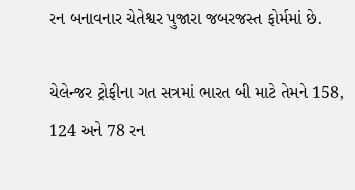રન બનાવનાર ચેતેશ્વર પુજારા જબરજસ્ત ફોર્મમાં છે.

ચેલેન્જર ટ્રોફીના ગત સત્રમાં ભારત બી માટે તેમને 158, 124 અને 78 રન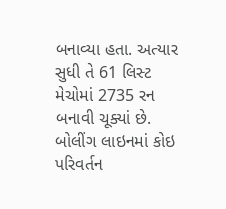બનાવ્યા હતા. અત્યાર સુધી તે 61 લિસ્ટ મેચોમાં 2735 રન બનાવી ચૂક્યાં છે. બોલીંગ લાઇનમાં કોઇ પરિવર્તન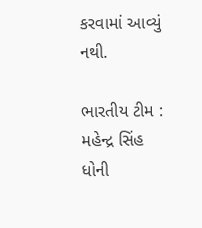કરવામાં આવ્યું નથી.

ભારતીય ટીમ : મહેન્દ્ર સિંહ ધોની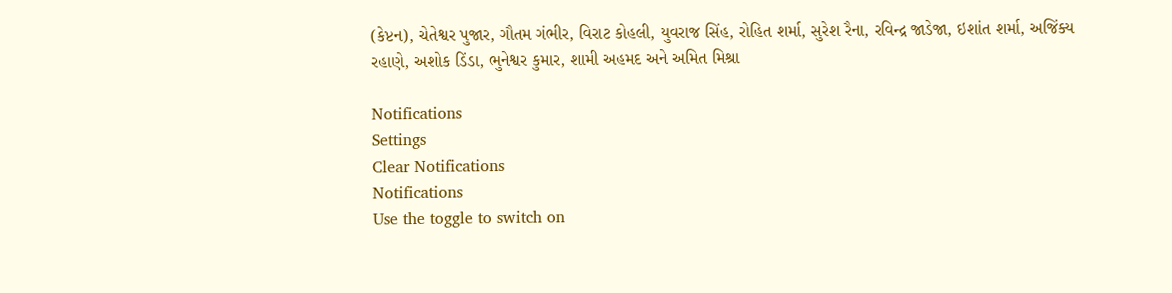(કેપ્ટન), ચેતેશ્વર પુજાર, ગૌતમ ગંભીર, વિરાટ કોહલી, યુવરાજ સિંહ, રોહિત શર્મા, સુરેશ રૈના, રવિન્દ્ર જાડેજા, ઇશાંત શર્મા, અજિંક્ય રહાણે, અશોક ડિંડા, ભુનેશ્વર કુમાર, શામી અહમદ અને અમિત મિશ્રા

Notifications
Settings
Clear Notifications
Notifications
Use the toggle to switch on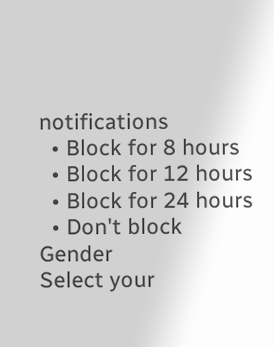notifications
  • Block for 8 hours
  • Block for 12 hours
  • Block for 24 hours
  • Don't block
Gender
Select your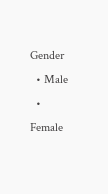Gender
  • Male
  • Female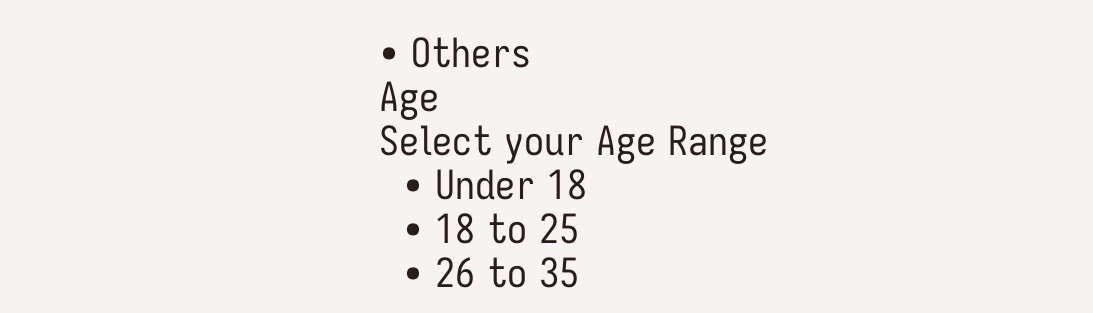• Others
Age
Select your Age Range
  • Under 18
  • 18 to 25
  • 26 to 35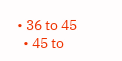• 36 to 45
  • 45 to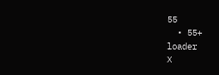55
  • 55+
loader
X